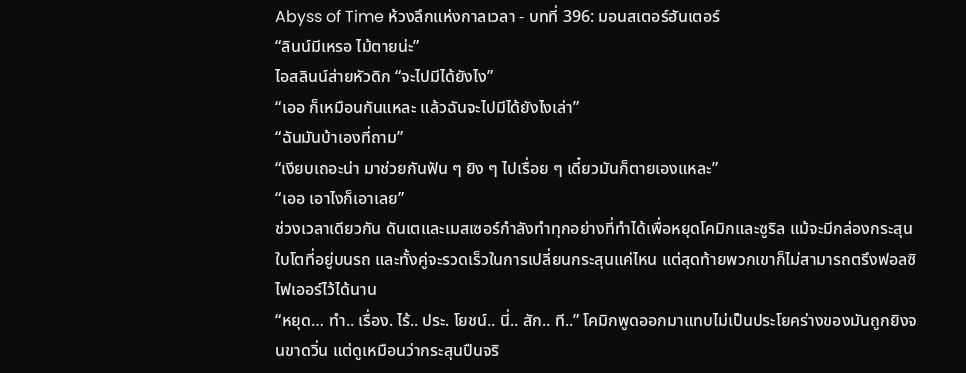Abyss of Time ห้วงลึกแห่งกาลเวลา - บทที่ 396: มอนสเตอร์ฮันเตอร์
“ลินน์มีเหรอ ไม้ตายน่ะ”
ไอสลินน์ส่ายหัวดิก “จะไปมีได้ยังไง”
“เออ ก็เหมือนกันแหละ แล้วฉันจะไปมีได้ยังไงเล่า”
“ฉันมันบ้าเองที่ถาม”
“เงียบเถอะน่า มาช่วยกันฟัน ๆ ยิง ๆ ไปเรื่อย ๆ เดี๋ยวมันก็ตายเองแหละ”
“เออ เอาไงก็เอาเลย”
ช่วงเวลาเดียวกัน ดันเตและเมสเซอร์กำลังทำทุกอย่างที่ทำได้เพื่อหยุดโคมิกและซูริล แม้จะมีกล่องกระสุนใบโตที่อยู่บนรถ และทั้งคู่จะรวดเร็วในการเปลี่ยนกระสุนแค่ไหน แต่สุดท้ายพวกเขาก็ไม่สามารถตรึงฟอลซิไฟเออร์ไว้ได้นาน
“หยุด… ทำ.. เรื่อง. ไร้.. ประ. โยชน์.. นี่.. สัก.. ที..” โคมิกพูดออกมาแทบไม่เป็นประโยคร่างของมันถูกยิงจนขาดวิ่น แต่ดูเหมือนว่ากระสุนปืนจริ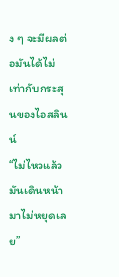ง ๆ จะมีผลต่อมันได้ไม่เท่ากับกระสุนของไอสลินน์
“ไม่ไหวแล้ว มันเดินหน้ามาไม่หยุดเลย”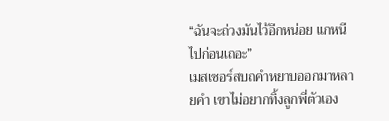“ฉันจะถ่วงมันไว้อีกหน่อย แกหนีไปก่อนเถอะ”
เมสเซอร์สบถคำหยาบออกมาหลายคำ เขาไม่อยากทิ้งลูกพี่ตัวเอง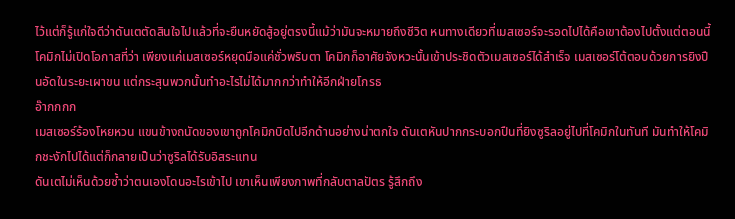ไว้แต่ก็รู้แก่ใจดีว่าดันเตตัดสินใจไปแล้วที่จะยืนหยัดสู้อยู่ตรงนี้แม้ว่ามันจะหมายถึงชีวิต หนทางเดียวที่เมสเซอร์จะรอดไปได้คือเขาต้องไปตั้งแต่ตอนนี้
โคมิกไม่เปิดโอกาสที่ว่า เพียงแค่เมสเซอร์หยุดมือแค่ชั่วพริบตา โคมิกก็อาศัยจังหวะนั้นเข้าประชิดตัวเมสเซอร์ได้สำเร็จ เมสเซอร์โต้ตอบด้วยการยิงปืนอัดในระยะเผาขน แต่กระสุนพวกนั้นทำอะไรไม่ได้มากกว่าทำให้อีกฝ่ายโกรธ
อ๊ากกกก
เมสเซอร์ร้องโหยหวน แขนข้างถนัดของเขาถูกโคมิกบิดไปอีกด้านอย่างน่าตกใจ ดันเตหันปากกระบอกปืนที่ยิงซูริลอยู่ไปที่โคมิกในทันที มันทำให้โคมิกชะงักไปได้แต่ก็กลายเป็นว่าซูริลได้รับอิสระแทน
ดันเตไม่เห็นด้วยซ้ำว่าตนเองโดนอะไรเข้าไป เขาเห็นเพียงภาพที่กลับตาลปัตร รู้สึกถึง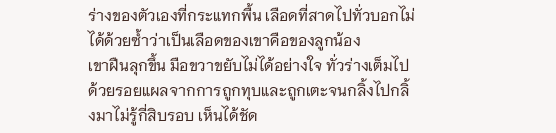ร่างของตัวเองที่กระแทกพื้น เลือดที่สาดไปทั่วบอกไม่ได้ด้วยซ้ำว่าเป็นเลือดของเขาคือของลูกน้อง
เขาฝืนลุกขึ้น มือขวาขยับไม่ได้อย่างใจ ทั่วร่างเต็มไปด้วยรอยแผลจากการถูกทุบและถูกเตะจนกลิ้งไปกลิ้งมาไม่รู้กี่สิบรอบ เห็นได้ชัด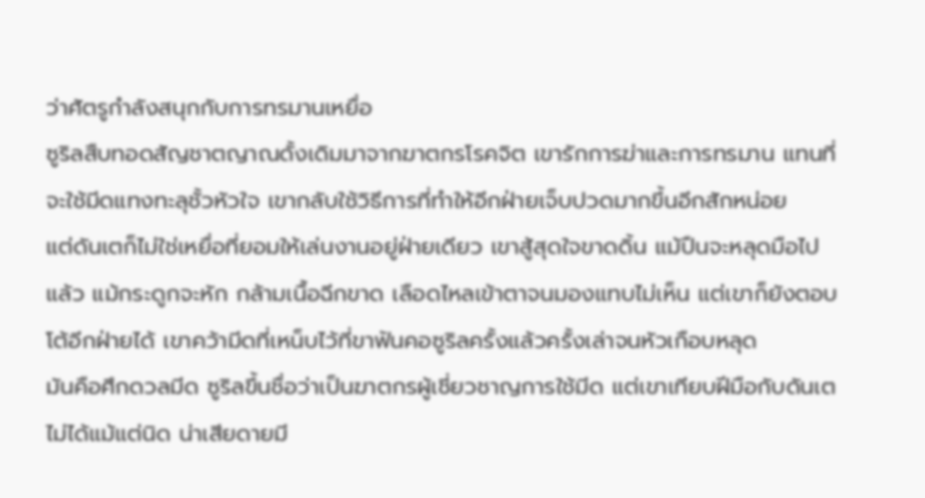ว่าศัตรูกำลังสนุกกับการทรมานเหยื่อ
ซูริลสืบทอดสัญชาตญาณดั้งเดิมมาจากฆาตกรโรคจิต เขารักการฆ่าและการทรมาน แทนที่จะใช้มีดแทงทะลุชั้วหัวใจ เขากลับใช้วิธีการที่ทำให้อีกฝ่ายเจ็บปวดมากขึ้นอีกสักหน่อย
แต่ดันเตก็ไม่ใช่เหยื่อที่ยอมให้เล่นงานอยู่ฝ่ายเดียว เขาสู้สุดใจขาดดิ้น แม้ปืนจะหลุดมือไปแล้ว แม้กระดูกจะหัก กล้ามเนื้อฉีกขาด เลือดไหลเข้าตาจนมองแทบไม่เห็น แต่เขาก็ยังตอบโต้อีกฝ่ายได้ เขาคว้ามีดที่เหน็บไว้ที่ขาฟันคอซูริลครั้งแล้วครั้งเล่าจนหัวเกือบหลุด
มันคือศึกดวลมีด ซูริลขึ้นชื่อว่าเป็นฆาตกรผู้เชี่ยวชาญการใช้มีด แต่เขาเทียบฝีมือกับดันเตไม่ได้แม้แต่นิด น่าเสียดายมี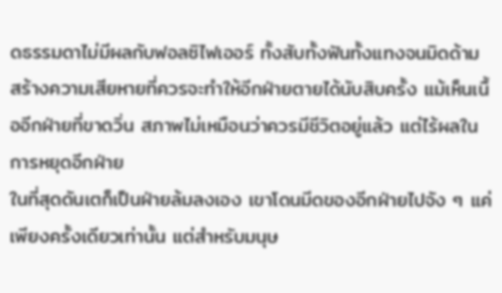ดธรรมดาไม่มีผลกับฟอลซิไฟเออร์ ทั้งสับทั้งฟันทั้งแทงจนมิดด้าม สร้างความเสียหายที่ควรจะทำให้อีกฝ่ายตายได้นับสิบครั้ง แม้เห็นเนื้ออีกฝ่ายที่ขาดวิ่น สภาพไม่เหมือนว่าควรมีชีวิตอยู่แล้ว แต่ไร้ผลในการหยุดอีกฝ่าย
ในที่สุดดันเตก็เป็นฝ่ายล้มลงเอง เขาโดนมีดของอีกฝ่ายไปจัง ๆ แค่เพียงครั้งเดียวเท่านั้น แต่สำหรับมนุษ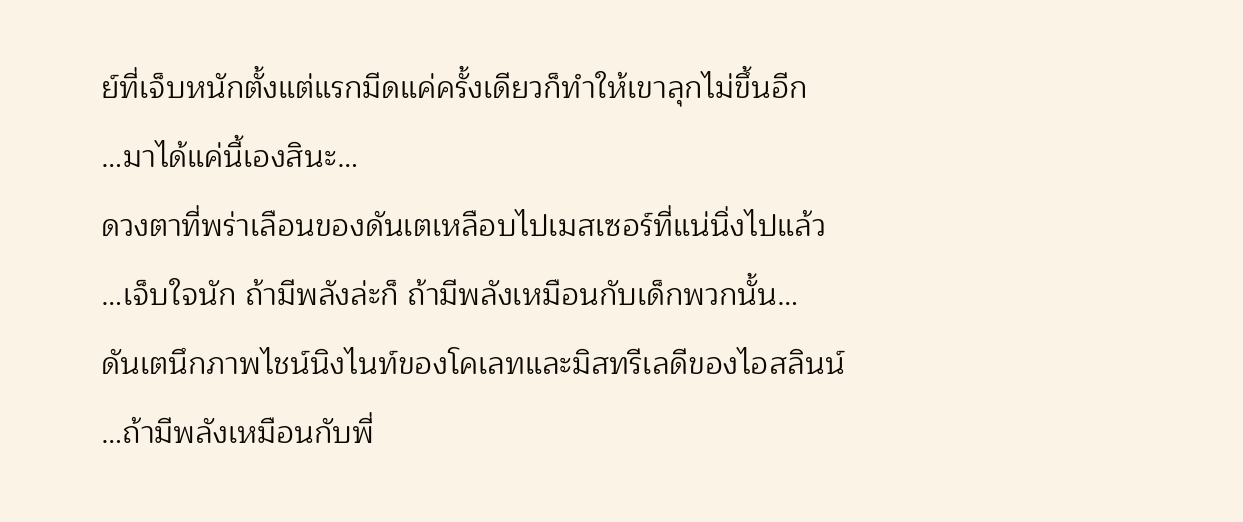ย์ที่เจ็บหนักตั้งแต่แรกมีดแค่ครั้งเดียวก็ทำให้เขาลุกไม่ขึ้นอีก
…มาได้แค่นี้เองสินะ…
ดวงตาที่พร่าเลือนของดันเตเหลือบไปเมสเซอร์ที่แน่นิ่งไปแล้ว
…เจ็บใจนัก ถ้ามีพลังล่ะก็ ถ้ามีพลังเหมือนกับเด็กพวกนั้น…
ดันเตนึกภาพไชน์นิงไนท์ของโคเลทและมิสทรีเลดีของไอสลินน์
…ถ้ามีพลังเหมือนกับพี่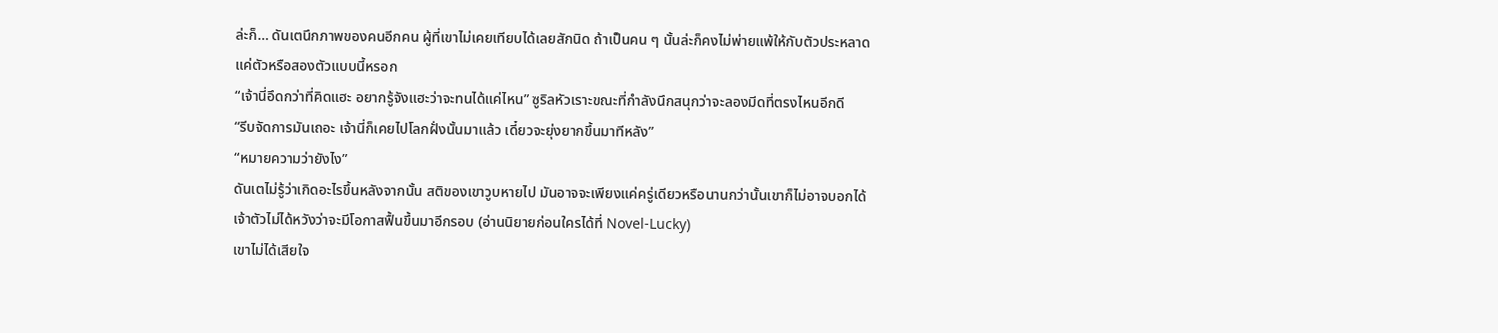ล่ะก็… ดันเตนึกภาพของคนอีกคน ผู้ที่เขาไม่เคยเทียบได้เลยสักนิด ถ้าเป็นคน ๆ นั้นล่ะก็คงไม่พ่ายแพ้ให้กับตัวประหลาดแค่ตัวหรือสองตัวแบบนี้หรอก
“เจ้านี่อึดกว่าที่คิดแฮะ อยากรู้จังแฮะว่าจะทนได้แค่ไหน” ซูริลหัวเราะขณะที่กำลังนึกสนุกว่าจะลองมีดที่ตรงไหนอีกดี
“รีบจัดการมันเถอะ เจ้านี่ก็เคยไปโลกฝั่งนั้นมาแล้ว เดี๋ยวจะยุ่งยากขึ้นมาทีหลัง”
“หมายความว่ายังไง”
ดันเตไม่รู้ว่าเกิดอะไรขึ้นหลังจากนั้น สติของเขาวูบหายไป มันอาจจะเพียงแค่ครู่เดียวหรือนานกว่านั้นเขาก็ไม่อาจบอกได้ เจ้าตัวไม่ได้หวังว่าจะมีโอกาสฟื้นขึ้นมาอีกรอบ (อ่านนิยายก่อนใครได้ที่ Novel-Lucky)
เขาไม่ได้เสียใจ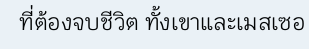ที่ต้องจบชีวิต ทั้งเขาและเมสเซอ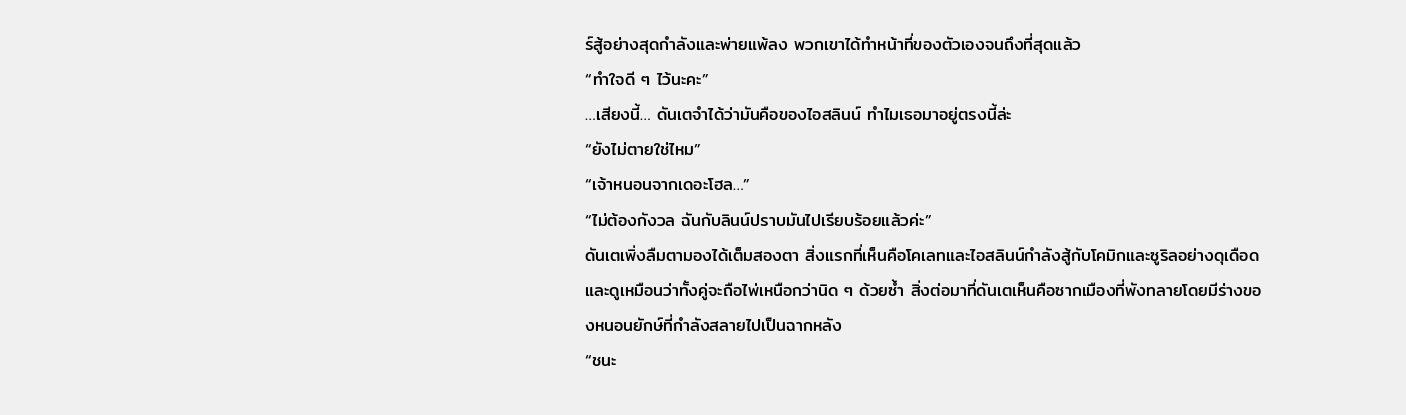ร์สู้อย่างสุดกำลังและพ่ายแพ้ลง พวกเขาได้ทำหน้าที่ของตัวเองจนถึงที่สุดแล้ว
“ทำใจดี ๆ ไว้นะคะ”
…เสียงนี้… ดันเตจำได้ว่ามันคือของไอสลินน์ ทำไมเธอมาอยู่ตรงนี้ล่ะ
“ยังไม่ตายใช่ไหม”
“เจ้าหนอนจากเดอะโฮล…”
“ไม่ต้องกังวล ฉันกับลินน์ปราบมันไปเรียบร้อยแล้วค่ะ”
ดันเตเพิ่งลืมตามองได้เต็มสองตา สิ่งแรกที่เห็นคือโคเลทและไอสลินน์กำลังสู้กับโคมิกและซูริลอย่างดุเดือดและดูเหมือนว่าทั้งคู่จะถือไพ่เหนือกว่านิด ๆ ด้วยซ้ำ สิ่งต่อมาที่ดันเตเห็นคือซากเมืองที่พังทลายโดยมีร่างของหนอนยักษ์ที่กำลังสลายไปเป็นฉากหลัง
“ชนะ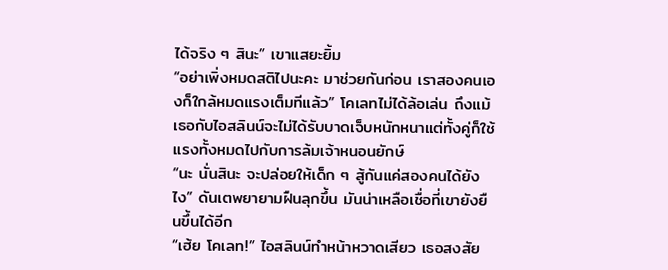ได้จริง ๆ สินะ” เขาแสยะยิ้ม
“อย่าเพิ่งหมดสติไปนะคะ มาช่วยกันก่อน เราสองคนเองก็ใกล้หมดแรงเต็มทีแล้ว” โคเลทไม่ได้ล้อเล่น ถึงแม้เธอกับไอสลินน์จะไม่ได้รับบาดเจ็บหนักหนาแต่ทั้งคู่ก็ใช้แรงทั้งหมดไปกับการล้มเจ้าหนอนยักษ์
“นะ นั่นสินะ จะปล่อยให้เด็ก ๆ สู้กันแค่สองคนได้ยังไง” ดันเตพยายามฝืนลุกขึ้น มันน่าเหลือเชื่อที่เขายังยืนขึ้นได้อีก
“เฮ้ย โคเลท!” ไอสลินน์ทำหน้าหวาดเสียว เธอสงสัย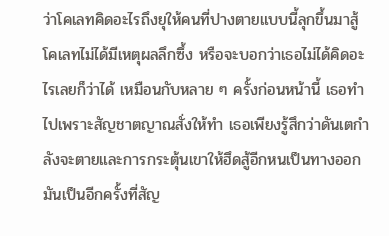ว่าโคเลทคิดอะไรถึงยุให้คนที่ปางตายแบบนี้ลุกขึ้นมาสู้
โคเลทไม่ได้มีเหตุผลลึกซึ้ง หรือจะบอกว่าเธอไม่ได้คิดอะไรเลยก็ว่าได้ เหมือนกับหลาย ๆ ครั้งก่อนหน้านี้ เธอทำไปเพราะสัญชาตญาณสั่งให้ทำ เธอเพียงรู้สึกว่าดันเตกำลังจะตายและการกระตุ้นเขาให้ฮึดสู้อีกหนเป็นทางออก
มันเป็นอีกครั้งที่สัญ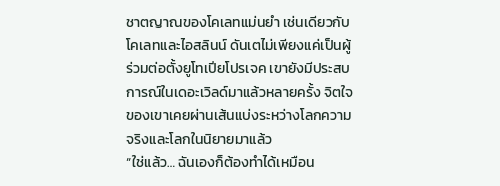ชาตญาณของโคเลทแม่นยำ เช่นเดียวกับโคเลทและไอสลินน์ ดันเตไม่เพียงแค่เป็นผู้ร่วมต่อตั้งยูโทเปียโปรเจค เขายังมีประสบการณ์ในเดอะเวิลด์มาแล้วหลายครั้ง จิตใจของเขาเคยผ่านเส้นแบ่งระหว่างโลกความจริงและโลกในนิยายมาแล้ว
“ใช่แล้ว… ฉันเองก็ต้องทำได้เหมือน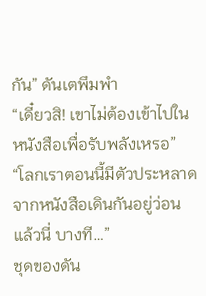กัน” ดันเตพึมพำ
“เดี๋ยวสิ! เขาไม่ต้องเข้าไปในหนังสือเพื่อรับพลังเหรอ”
“โลกเราตอนนี้มีตัวประหลาดจากหนังสือเดินกันอยู่ว่อนแล้วนี่ บางที…”
ชุดของดัน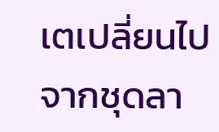เตเปลี่ยนไปจากชุดลา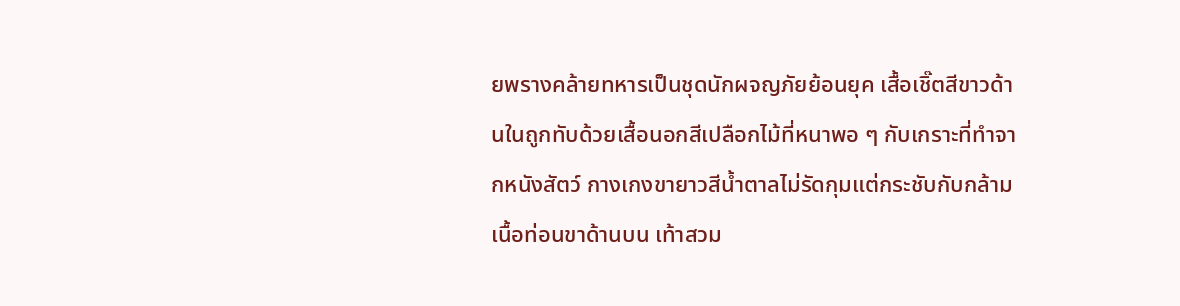ยพรางคล้ายทหารเป็นชุดนักผจญภัยย้อนยุค เสื้อเชิ๊ตสีขาวด้านในถูกทับด้วยเสื้อนอกสีเปลือกไม้ที่หนาพอ ๆ กับเกราะที่ทำจากหนังสัตว์ กางเกงขายาวสีน้ำตาลไม่รัดกุมแต่กระชับกับกล้ามเนื้อท่อนขาด้านบน เท้าสวม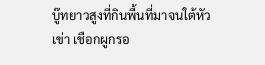บู๊ทยาวสูงที่กินพื้นที่มาจนใต้หัวเข่า เชือกผูกรอ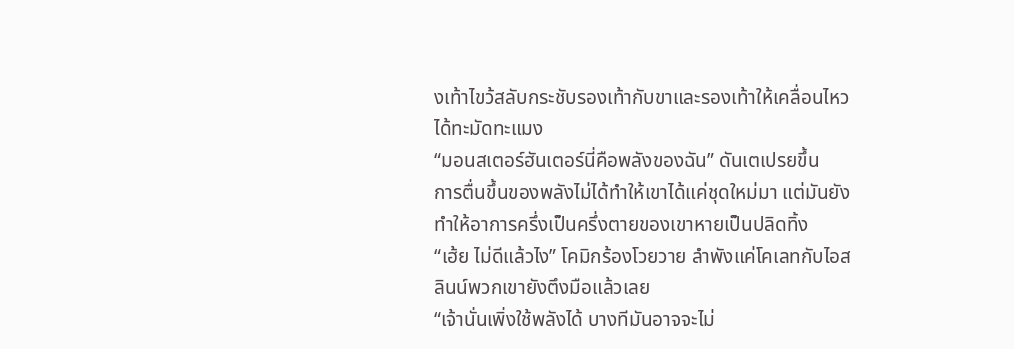งเท้าไขว้สลับกระชับรองเท้ากับขาและรองเท้าให้เคลื่อนไหวได้ทะมัดทะแมง
“มอนสเตอร์ฮันเตอร์นี่คือพลังของฉัน” ดันเตเปรยขึ้น
การตื่นขึ้นของพลังไม่ได้ทำให้เขาได้แค่ชุดใหม่มา แต่มันยังทำให้อาการครึ่งเป็นครึ่งตายของเขาหายเป็นปลิดทิ้ง
“เฮ้ย ไม่ดีแล้วไง” โคมิกร้องโวยวาย ลำพังแค่โคเลทกับไอสลินน์พวกเขายังตึงมือแล้วเลย
“เจ้านั่นเพิ่งใช้พลังได้ บางทีมันอาจจะไม่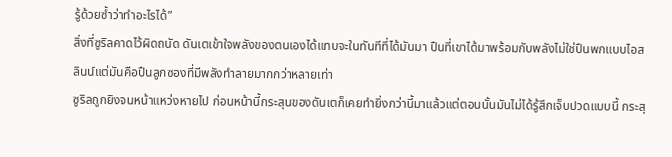รู้ด้วยซ้ำว่าทำอะไรได้”
สิ่งที่ซูริลคาดไว้ผิดถนัด ดันเตเข้าใจพลังของตนเองได้แทบจะในทันทีที่ได้มันมา ปืนที่เขาได้มาพร้อมกับพลังไม่ใช่ปืนพกแบบไอสลินน์แต่มันคือปืนลูกซองที่มีพลังทำลายมากกว่าหลายเท่า
ซูริลถูกยิงจนหน้าแหว่งหายไป ก่อนหน้านี้กระสุนของดันเตก็เคยทำยิ่งกว่านี้มาแล้วแต่ตอนนั้นมันไม่ได้รู้สึกเจ็บปวดแบบนี้ กระสุ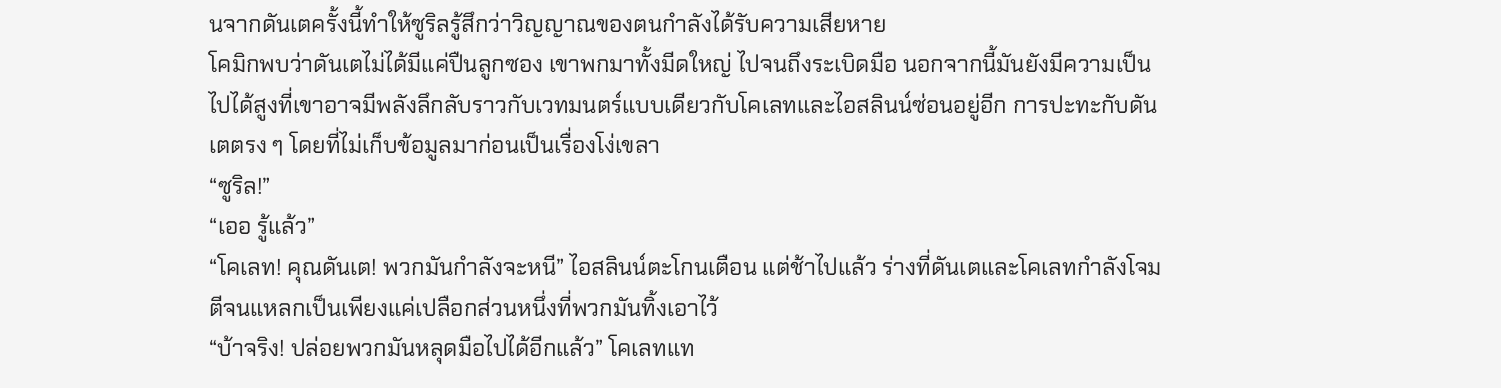นจากดันเตครั้งนี้ทำให้ซูริลรู้สึกว่าวิญญาณของตนกำลังได้รับความเสียหาย
โคมิกพบว่าดันเตไม่ได้มีแค่ปืนลูกซอง เขาพกมาทั้งมีดใหญ่ ไปจนถึงระเบิดมือ นอกจากนี้มันยังมีความเป็นไปได้สูงที่เขาอาจมีพลังลึกลับราวกับเวทมนตร์แบบเดียวกับโคเลทและไอสลินน์ซ่อนอยู่อีก การปะทะกับดันเตตรง ๆ โดยที่ไม่เก็บข้อมูลมาก่อนเป็นเรื่องโง่เขลา
“ซูริล!”
“เออ รู้แล้ว”
“โคเลท! คุณดันเต! พวกมันกำลังจะหนี” ไอสลินน์ตะโกนเตือน แต่ช้าไปแล้ว ร่างที่ดันเตและโคเลทกำลังโจมตีจนแหลกเป็นเพียงแค่เปลือกส่วนหนึ่งที่พวกมันทิ้งเอาไว้
“บ้าจริง! ปล่อยพวกมันหลุดมือไปได้อีกแล้ว” โคเลทแท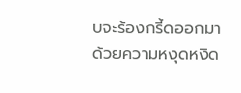บจะร้องกรี้ดออกมาด้วยความหงุดหงิด